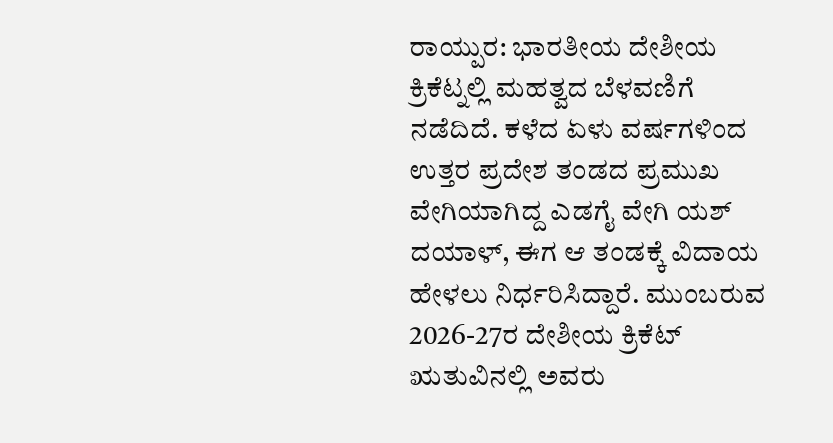ರಾಯ್ಪುರ: ಭಾರತೀಯ ದೇಶೀಯ ಕ್ರಿಕೆಟ್ನಲ್ಲಿ ಮಹತ್ವದ ಬೆಳವಣಿಗೆ ನಡೆದಿದೆ. ಕಳೆದ ಏಳು ವರ್ಷಗಳಿಂದ ಉತ್ತರ ಪ್ರದೇಶ ತಂಡದ ಪ್ರಮುಖ ವೇಗಿಯಾಗಿದ್ದ ಎಡಗೈ ವೇಗಿ ಯಶ್ ದಯಾಳ್, ಈಗ ಆ ತಂಡಕ್ಕೆ ವಿದಾಯ ಹೇಳಲು ನಿರ್ಧರಿಸಿದ್ದಾರೆ. ಮುಂಬರುವ 2026-27ರ ದೇಶೀಯ ಕ್ರಿಕೆಟ್ ಋತುವಿನಲ್ಲಿ ಅವರು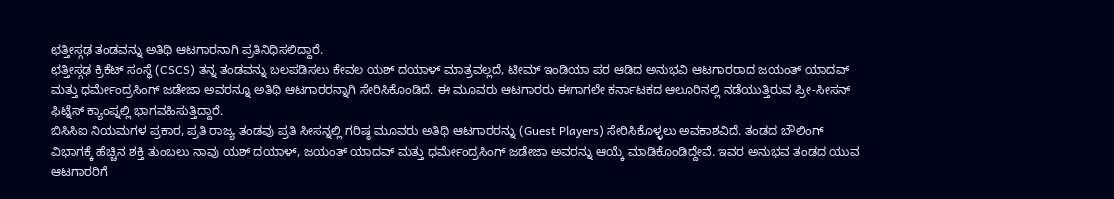ಛತ್ತೀಸ್ಗಢ ತಂಡವನ್ನು ಅತಿಥಿ ಆಟಗಾರನಾಗಿ ಪ್ರತಿನಿಧಿಸಲಿದ್ದಾರೆ.
ಛತ್ತೀಸ್ಗಢ ಕ್ರಿಕೆಟ್ ಸಂಸ್ಥೆ (CSCS) ತನ್ನ ತಂಡವನ್ನು ಬಲಪಡಿಸಲು ಕೇವಲ ಯಶ್ ದಯಾಳ್ ಮಾತ್ರವಲ್ಲದೆ, ಟೀಮ್ ಇಂಡಿಯಾ ಪರ ಆಡಿದ ಅನುಭವಿ ಆಟಗಾರರಾದ ಜಯಂತ್ ಯಾದವ್ ಮತ್ತು ಧರ್ಮೇಂದ್ರಸಿಂಗ್ ಜಡೇಜಾ ಅವರನ್ನೂ ಅತಿಥಿ ಆಟಗಾರರನ್ನಾಗಿ ಸೇರಿಸಿಕೊಂಡಿದೆ. ಈ ಮೂವರು ಆಟಗಾರರು ಈಗಾಗಲೇ ಕರ್ನಾಟಕದ ಆಲೂರಿನಲ್ಲಿ ನಡೆಯುತ್ತಿರುವ ಪ್ರೀ-ಸೀಸನ್ ಫಿಟ್ನೆಸ್ ಕ್ಯಾಂಪ್ನಲ್ಲಿ ಭಾಗವಹಿಸುತ್ತಿದ್ದಾರೆ.
ಬಿಸಿಸಿಐ ನಿಯಮಗಳ ಪ್ರಕಾರ, ಪ್ರತಿ ರಾಜ್ಯ ತಂಡವು ಪ್ರತಿ ಸೀಸನ್ನಲ್ಲಿ ಗರಿಷ್ಠ ಮೂವರು ಅತಿಥಿ ಆಟಗಾರರನ್ನು (Guest Players) ಸೇರಿಸಿಕೊಳ್ಳಲು ಅವಕಾಶವಿದೆ. ತಂಡದ ಬೌಲಿಂಗ್ ವಿಭಾಗಕ್ಕೆ ಹೆಚ್ಚಿನ ಶಕ್ತಿ ತುಂಬಲು ನಾವು ಯಶ್ ದಯಾಳ್, ಜಯಂತ್ ಯಾದವ್ ಮತ್ತು ಧರ್ಮೇಂದ್ರಸಿಂಗ್ ಜಡೇಜಾ ಅವರನ್ನು ಆಯ್ಕೆ ಮಾಡಿಕೊಂಡಿದ್ದೇವೆ. ಇವರ ಅನುಭವ ತಂಡದ ಯುವ ಆಟಗಾರರಿಗೆ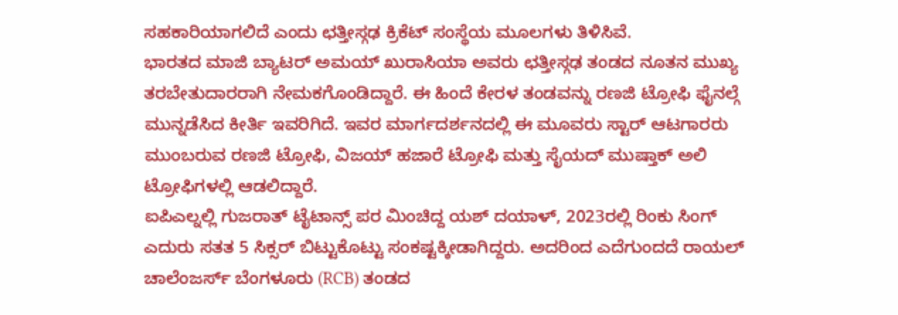ಸಹಕಾರಿಯಾಗಲಿದೆ ಎಂದು ಛತ್ತೀಸ್ಗಢ ಕ್ರಿಕೆಟ್ ಸಂಸ್ಥೆಯ ಮೂಲಗಳು ತಿಳಿಸಿವೆ.
ಭಾರತದ ಮಾಜಿ ಬ್ಯಾಟರ್ ಅಮಯ್ ಖುರಾಸಿಯಾ ಅವರು ಛತ್ತೀಸ್ಗಢ ತಂಡದ ನೂತನ ಮುಖ್ಯ ತರಬೇತುದಾರರಾಗಿ ನೇಮಕಗೊಂಡಿದ್ದಾರೆ. ಈ ಹಿಂದೆ ಕೇರಳ ತಂಡವನ್ನು ರಣಜಿ ಟ್ರೋಫಿ ಫೈನಲ್ಗೆ ಮುನ್ನಡೆಸಿದ ಕೀರ್ತಿ ಇವರಿಗಿದೆ. ಇವರ ಮಾರ್ಗದರ್ಶನದಲ್ಲಿ ಈ ಮೂವರು ಸ್ಟಾರ್ ಆಟಗಾರರು ಮುಂಬರುವ ರಣಜಿ ಟ್ರೋಫಿ, ವಿಜಯ್ ಹಜಾರೆ ಟ್ರೋಫಿ ಮತ್ತು ಸೈಯದ್ ಮುಷ್ತಾಕ್ ಅಲಿ ಟ್ರೋಫಿಗಳಲ್ಲಿ ಆಡಲಿದ್ದಾರೆ.
ಐಪಿಎಲ್ನಲ್ಲಿ ಗುಜರಾತ್ ಟೈಟಾನ್ಸ್ ಪರ ಮಿಂಚಿದ್ದ ಯಶ್ ದಯಾಳ್, 2023ರಲ್ಲಿ ರಿಂಕು ಸಿಂಗ್ ಎದುರು ಸತತ 5 ಸಿಕ್ಸರ್ ಬಿಟ್ಟುಕೊಟ್ಟು ಸಂಕಷ್ಟಕ್ಕೀಡಾಗಿದ್ದರು. ಅದರಿಂದ ಎದೆಗುಂದದೆ ರಾಯಲ್ ಚಾಲೆಂಜರ್ಸ್ ಬೆಂಗಳೂರು (RCB) ತಂಡದ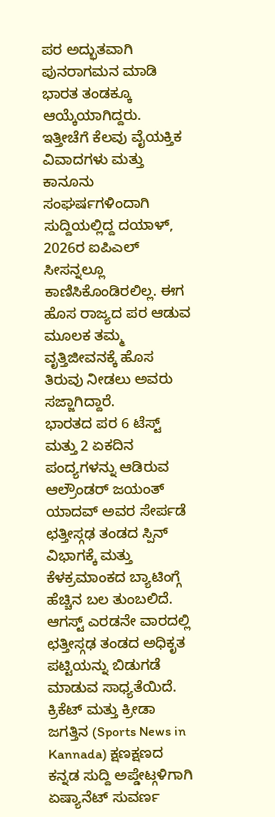ಪರ ಅದ್ಭುತವಾಗಿ ಪುನರಾಗಮನ ಮಾಡಿ ಭಾರತ ತಂಡಕ್ಕೂ ಆಯ್ಕೆಯಾಗಿದ್ದರು. ಇತ್ತೀಚೆಗೆ ಕೆಲವು ವೈಯಕ್ತಿಕ ವಿವಾದಗಳು ಮತ್ತು ಕಾನೂನು ಸಂಘರ್ಷಗಳಿಂದಾಗಿ ಸುದ್ದಿಯಲ್ಲಿದ್ದ ದಯಾಳ್, 2026ರ ಐಪಿಎಲ್ ಸೀಸನ್ನಲ್ಲೂ ಕಾಣಿಸಿಕೊಂಡಿರಲಿಲ್ಲ. ಈಗ ಹೊಸ ರಾಜ್ಯದ ಪರ ಆಡುವ ಮೂಲಕ ತಮ್ಮ ವೃತ್ತಿಜೀವನಕ್ಕೆ ಹೊಸ ತಿರುವು ನೀಡಲು ಅವರು ಸಜ್ಜಾಗಿದ್ದಾರೆ.
ಭಾರತದ ಪರ 6 ಟೆಸ್ಟ್ ಮತ್ತು 2 ಏಕದಿನ ಪಂದ್ಯಗಳನ್ನು ಆಡಿರುವ ಆಲ್ರೌಂಡರ್ ಜಯಂತ್ ಯಾದವ್ ಅವರ ಸೇರ್ಪಡೆ ಛತ್ತೀಸ್ಗಢ ತಂಡದ ಸ್ಪಿನ್ ವಿಭಾಗಕ್ಕೆ ಮತ್ತು ಕೆಳಕ್ರಮಾಂಕದ ಬ್ಯಾಟಿಂಗ್ಗೆ ಹೆಚ್ಚಿನ ಬಲ ತುಂಬಲಿದೆ. ಆಗಸ್ಟ್ ಎರಡನೇ ವಾರದಲ್ಲಿ ಛತ್ತೀಸ್ಗಢ ತಂಡದ ಅಧಿಕೃತ ಪಟ್ಟಿಯನ್ನು ಬಿಡುಗಡೆ ಮಾಡುವ ಸಾಧ್ಯತೆಯಿದೆ.
ಕ್ರಿಕೆಟ್ ಮತ್ತು ಕ್ರೀಡಾ ಜಗತ್ತಿನ (Sports News in Kannada) ಕ್ಷಣಕ್ಷಣದ ಕನ್ನಡ ಸುದ್ದಿ ಅಪ್ಡೇಟ್ಗಳಿಗಾಗಿ ಏಷ್ಯಾನೆಟ್ ಸುವರ್ಣ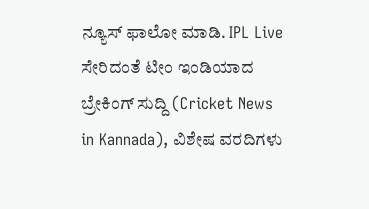ನ್ಯೂಸ್ ಫಾಲೋ ಮಾಡಿ. IPL Live ಸೇರಿದಂತೆ ಟೀಂ ಇಂಡಿಯಾದ ಬ್ರೇಕಿಂಗ್ ಸುದ್ದಿ (Cricket News in Kannada), ವಿಶೇಷ ವರದಿಗಳು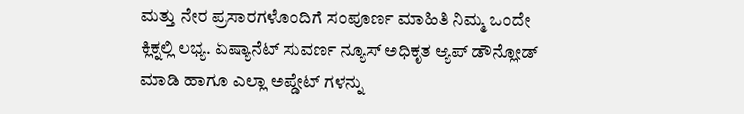ಮತ್ತು ನೇರ ಪ್ರಸಾರಗಳೊಂದಿಗೆ ಸಂಪೂರ್ಣ ಮಾಹಿತಿ ನಿಮ್ಮ ಒಂದೇ ಕ್ಲಿಕ್ನಲ್ಲಿ ಲಭ್ಯ. ಏಷ್ಯಾನೆಟ್ ಸುವರ್ಣ ನ್ಯೂಸ್ ಅಧಿಕೃತ ಆ್ಯಪ್ ಡೌನ್ಲೋಡ್ ಮಾಡಿ ಹಾಗೂ ಎಲ್ಲಾ ಅಪ್ಡೇಟ್ ಗಳನ್ನು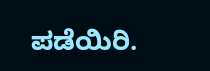ಪಡೆಯಿರಿ.